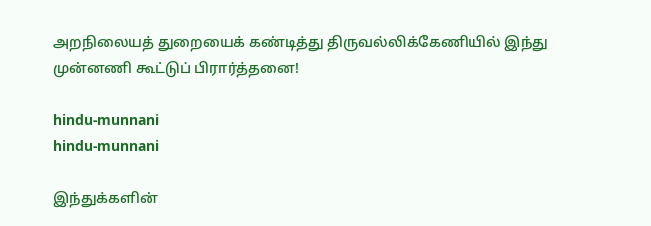அறநிலையத் துறையைக் கண்டித்து திருவல்லிக்கேணியில் இந்து முன்னணி கூட்டுப் பிரார்த்தனை!

hindu-munnani
hindu-munnani

இந்துக்களின்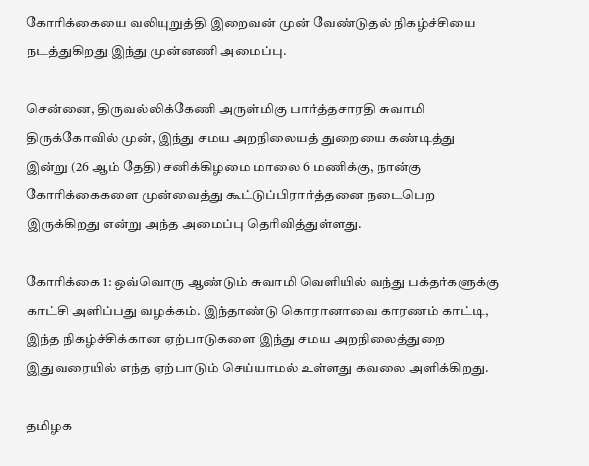கோரிக்கையை வலியுறுத்தி இறைவன் முன் வேண்டுதல் நிகழ்ச்சியை நடத்துகிறது இந்து முன்னணி அமைப்பு.

சென்னை, திருவல்லிக்கேணி அருள்மிகு பார்த்தசாரதி சுவாமி திருக்கோவில் முன், இந்து சமய அறநிலையத் துறையை கண்டித்து இன்று (26 ஆம் தேதி) சனிக்கிழமை மாலை 6 மணிக்கு, நான்கு கோரிக்கைகளை முன்வைத்து கூட்டுப்பிரார்த்தனை நடைபெற இருக்கிறது என்று அந்த அமைப்பு தெரிவித்துள்ளது.

கோரிக்கை 1: ஒவ்வொரு ஆண்டும் சுவாமி வெளியில் வந்து பக்தர்களுக்கு காட்சி அளிப்பது வழக்கம். இந்தாண்டு கொரானாவை காரணம் காட்டி, இந்த நிகழ்ச்சிக்கான ஏற்பாடுகளை இந்து சமய அறநிலைத்துறை இதுவரையில் எந்த ஏற்பாடும் செய்யாமல் உள்ளது கவலை அளிக்கிறது.

தமிழக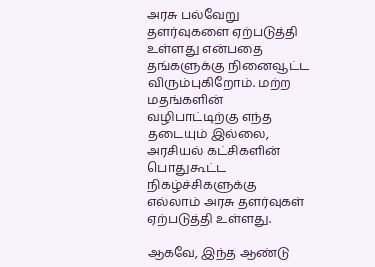அரசு பல்வேறு தளர்வுகளை ஏற்படுத்தி உள்ளது என்பதை தங்களுக்கு நினைவூட்ட விரும்புகிறோம். மற்ற மதங்களின் வழிபாட்டிற்கு எந்த தடையும் இல்லை, அரசியல் கட்சிகளின் பொதுகூட்ட நிகழ்ச்சிகளுக்கு எல்லாம் அரசு தளர்வுகள் ஏற்படுத்தி உள்ளது.

ஆகவே, இந்த ஆண்டு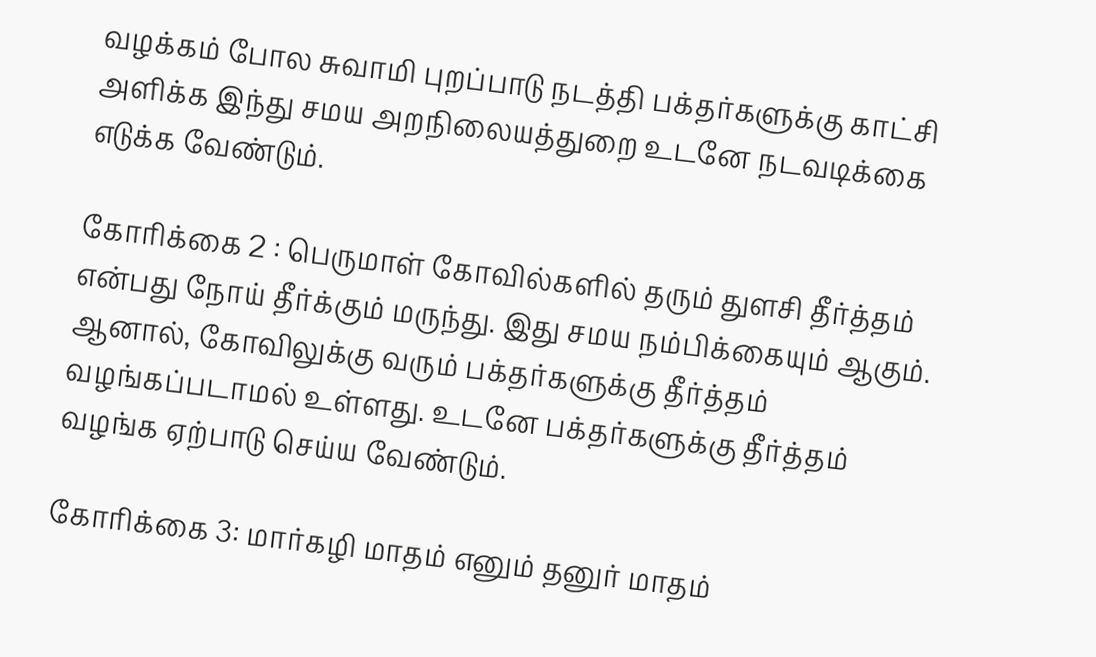வழக்கம் போல சுவாமி புறப்பாடு நடத்தி பக்தர்களுக்கு காட்சி அளிக்க இந்து சமய அறநிலையத்துறை உடனே நடவடிக்கை எடுக்க வேண்டும்.

கோரிக்கை 2 : பெருமாள் கோவில்களில் தரும் துளசி தீர்த்தம் என்பது நோய் தீர்க்கும் மருந்து. இது சமய நம்பிக்கையும் ஆகும். ஆனால், கோவிலுக்கு வரும் பக்தர்களுக்கு தீர்த்தம் வழங்கப்படாமல் உள்ளது. உடனே பக்தர்களுக்கு தீர்த்தம் வழங்க ஏற்பாடு செய்ய வேண்டும்.

கோரிக்கை 3: மார்கழி மாதம் எனும் தனுர் மாதம்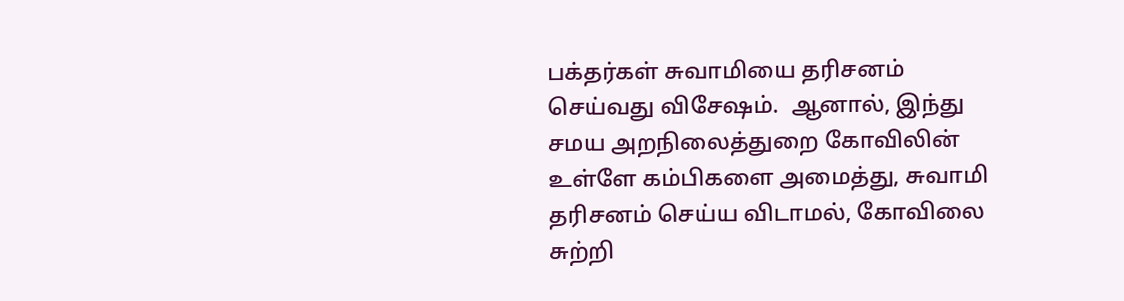பக்தர்கள் சுவாமியை தரிசனம் செய்வது விசேஷம்.  ஆனால், இந்து சமய அறநிலைத்துறை கோவிலின் உள்ளே கம்பிகளை அமைத்து, சுவாமி தரிசனம் செய்ய விடாமல், கோவிலை சுற்றி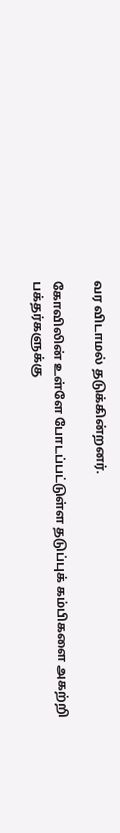வர விடாமல் தடுக்கின்றனர்.

கோவிலின் உள்ளே போடப்பட்டுள்ள தடுப்புக் கம்பிகளை அகற்றி பக்தர்களுக்கு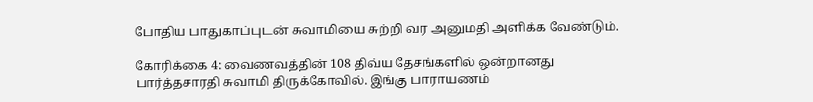போதிய பாதுகாப்புடன் சுவாமியை சுற்றி வர அனுமதி அளிக்க வேண்டும்.

கோரிக்கை 4: வைணவத்தின் 108 திவ்ய தேசங்களில் ஒன்றானது பார்த்தசாரதி சுவாமி திருக்கோவில். இங்கு பாராயணம்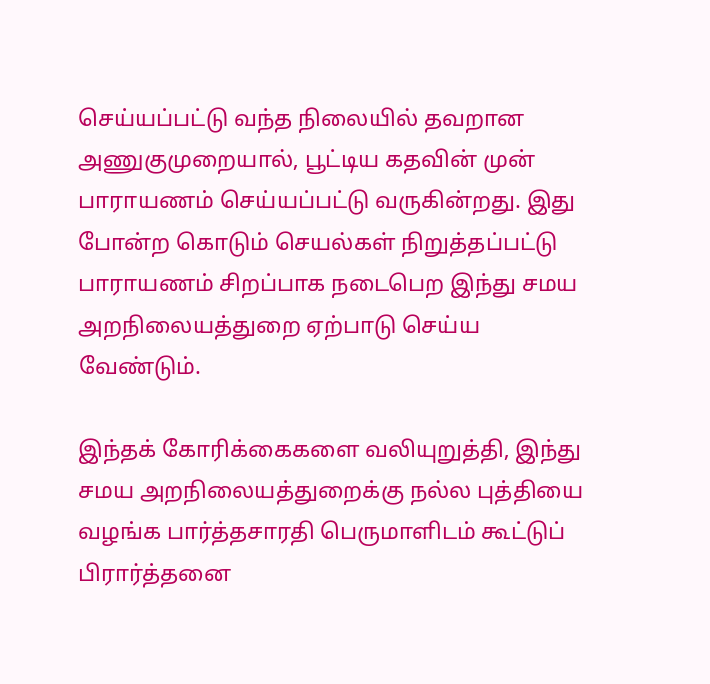செய்யப்பட்டு வந்த நிலையில் தவறான அணுகுமுறையால், பூட்டிய கதவின் முன் பாராயணம் செய்யப்பட்டு வருகின்றது. இது போன்ற கொடும் செயல்கள் நிறுத்தப்பட்டு பாராயணம் சிறப்பாக நடைபெற இந்து சமய அறநிலையத்துறை ஏற்பாடு செய்ய வேண்டும்.

இந்தக் கோரிக்கைகளை வலியுறுத்தி, இந்து சமய அறநிலையத்துறைக்கு நல்ல புத்தியை வழங்க பார்த்தசாரதி பெருமாளிடம் கூட்டுப் பிரார்த்தனை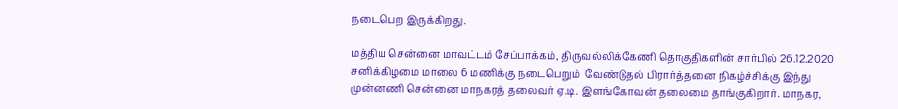நடைபெற இருக்கிறது.

மத்திய சென்னை மாவட்டம் சேப்பாக்கம், திருவல்லிக்கேணி தொகுதிகளின் சார்பில் 26.12.2020 சனிக்கிழமை மாலை 6 மணிக்கு நடைபெறும்  வேண்டுதல் பிரார்த்தனை நிகழ்ச்சிக்கு இந்து முன்னணி சென்னை மாநகரத் தலைவர் ஏ.டி. இளங்கோவன் தலைமை தாங்குகிறார். மாநகர,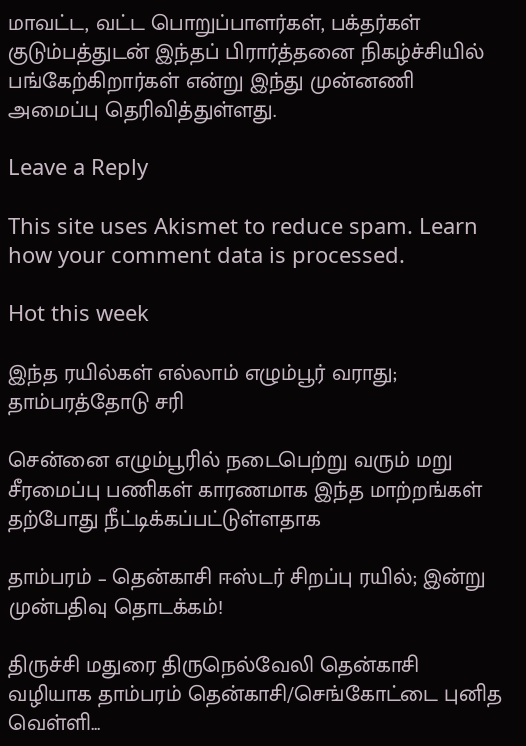மாவட்ட, வட்ட பொறுப்பாளர்கள், பக்தர்கள் குடும்பத்துடன் இந்தப் பிரார்த்தனை நிகழ்ச்சியில் பங்கேற்கிறார்கள் என்று இந்து முன்னணி அமைப்பு தெரிவித்துள்ளது.

Leave a Reply

This site uses Akismet to reduce spam. Learn how your comment data is processed.

Hot this week

இந்த ரயில்கள் எல்லாம் எழும்பூர் வராது; தாம்பரத்தோடு சரி

சென்னை எழும்பூரில் நடைபெற்று வரும் மறு சீரமைப்பு பணிகள் காரணமாக இந்த மாற்றங்கள் தற்போது நீட்டிக்கப்பட்டுள்ளதாக‌

தாம்பரம் – தென்காசி ஈஸ்டர் சிறப்பு ரயில்; இன்று முன்பதிவு தொடக்கம்!

திருச்சி மதுரை திருநெல்வேலி தென்காசி வழியாக தாம்பரம் தென்காசி/செங்கோட்டை புனித வெள்ளி...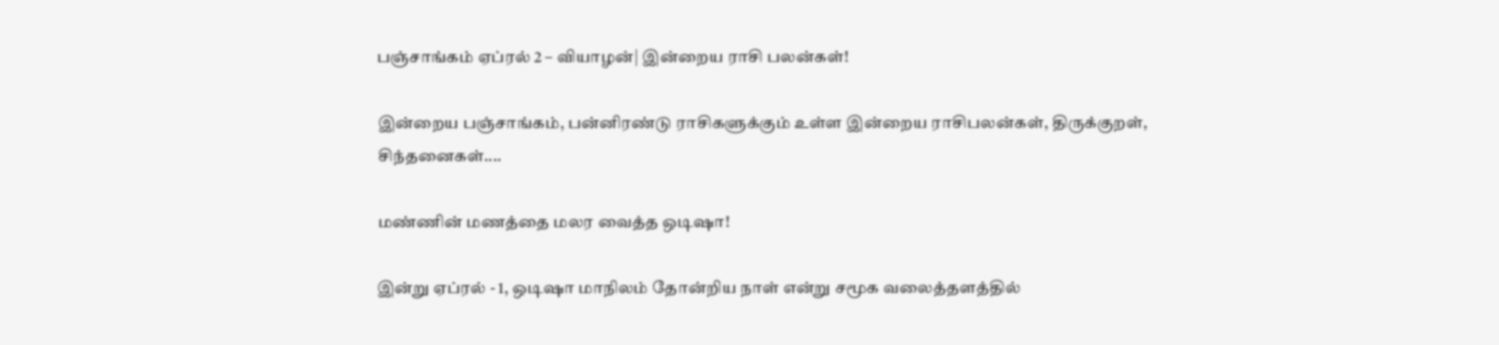பஞ்சாங்கம் ஏப்ரல் 2 – வியாழன்| இன்றைய ராசி பலன்கள்!

இன்றைய பஞ்சாங்கம், பன்னிரண்டு ராசிகளுக்கும் உள்ள இன்றைய ராசிபலன்கள், திருக்குறள், சிந்தனைகள்....

மண்ணின் மணத்தை மலர வைத்த ஒடிஷா!

இன்று ஏப்ரல் - 1, ஒடிஷா மாநிலம் தோன்றிய நாள் என்று சமூக வலைத்தளத்தில்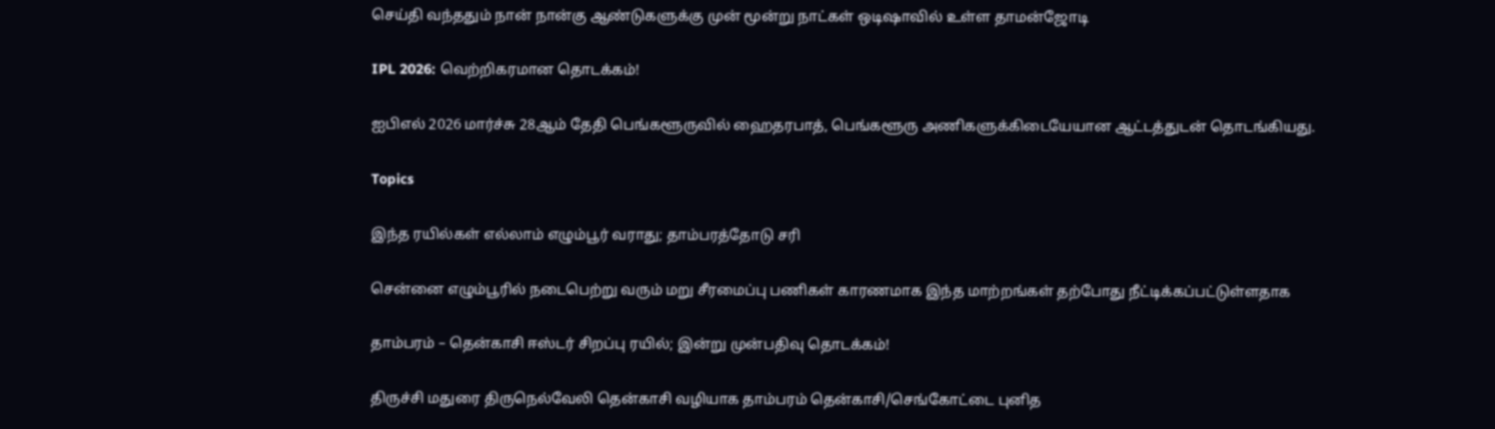செய்தி வந்ததும் நான் நான்கு ஆண்டுகளுக்கு முன் மூன்று நாட்கள் ஒடிஷாவில் உள்ள தாமன்ஜோடி

IPL 2026: வெற்றிகரமான தொடக்கம்!

ஐபிஎல் 2026 மார்ச்சு 28ஆம் தேதி பெங்களூருவில் ஹைதரபாத், பெங்களூரு அணிகளுக்கிடையேயான ஆட்டத்துடன் தொடங்கியது.

Topics

இந்த ரயில்கள் எல்லாம் எழும்பூர் வராது; தாம்பரத்தோடு சரி

சென்னை எழும்பூரில் நடைபெற்று வரும் மறு சீரமைப்பு பணிகள் காரணமாக இந்த மாற்றங்கள் தற்போது நீட்டிக்கப்பட்டுள்ளதாக‌

தாம்பரம் – தென்காசி ஈஸ்டர் சிறப்பு ரயில்; இன்று முன்பதிவு தொடக்கம்!

திருச்சி மதுரை திருநெல்வேலி தென்காசி வழியாக தாம்பரம் தென்காசி/செங்கோட்டை புனித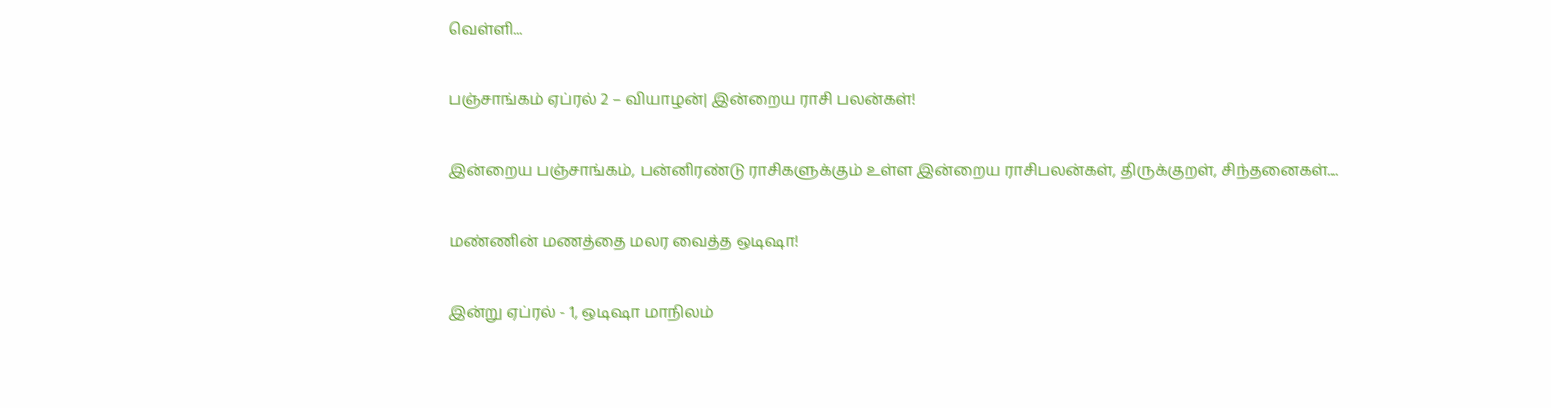வெள்ளி...

பஞ்சாங்கம் ஏப்ரல் 2 – வியாழன்| இன்றைய ராசி பலன்கள்!

இன்றைய பஞ்சாங்கம், பன்னிரண்டு ராசிகளுக்கும் உள்ள இன்றைய ராசிபலன்கள், திருக்குறள், சிந்தனைகள்....

மண்ணின் மணத்தை மலர வைத்த ஒடிஷா!

இன்று ஏப்ரல் - 1, ஒடிஷா மாநிலம்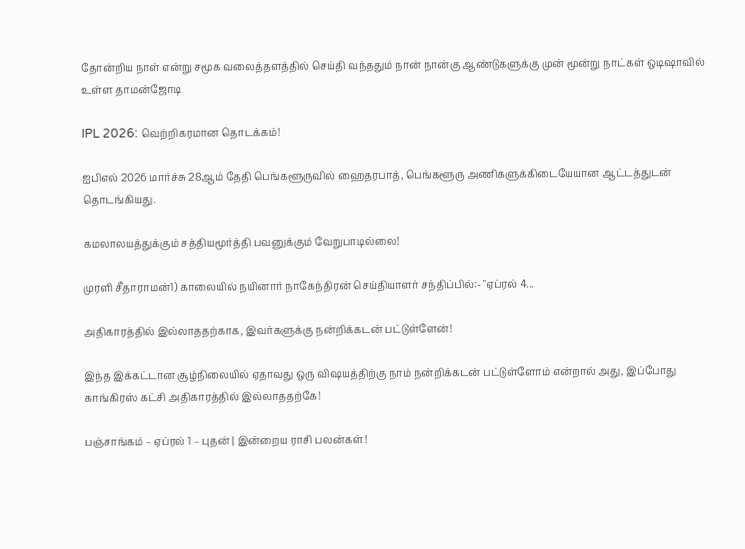தோன்றிய நாள் என்று சமூக வலைத்தளத்தில் செய்தி வந்ததும் நான் நான்கு ஆண்டுகளுக்கு முன் மூன்று நாட்கள் ஒடிஷாவில் உள்ள தாமன்ஜோடி

IPL 2026: வெற்றிகரமான தொடக்கம்!

ஐபிஎல் 2026 மார்ச்சு 28ஆம் தேதி பெங்களூருவில் ஹைதரபாத், பெங்களூரு அணிகளுக்கிடையேயான ஆட்டத்துடன் தொடங்கியது.

கமலாலயத்துக்கும் சத்தியமூர்த்தி பவனுக்கும் வேறுபாடில்லை!

முரளி சீதாராமன்1) காலையில் நயினார் நாகேந்திரன் செய்தியாளர் சந்திப்பில்:- "ஏப்ரல் 4...

அதிகாரத்தில் இல்லாததற்காக, இவர்களுக்கு நன்றிக்கடன் பட்டுள்ளேன்!

இந்த இக்கட்டான சூழ்நிலையில் ஏதாவது ஒரு விஷயத்திற்கு நாம் நன்றிக்கடன் பட்டுள்ளோம் என்றால் அது, இப்போது காங்கிரஸ் கட்சி அதிகாரத்தில் இல்லாததற்கே!

பஞ்சாங்கம் – ஏப்ரல் 1 – புதன் | இன்றைய ராசி பலன்கள்!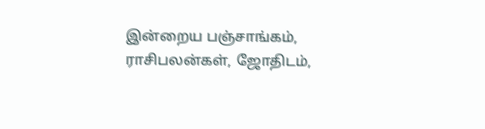இன்றைய பஞ்சாங்கம், ராசிபலன்கள், ஜோதிடம்,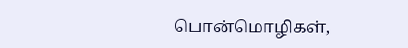பொன்மொழிகள்,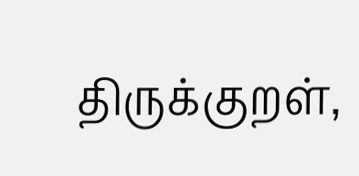திருக்குறள்,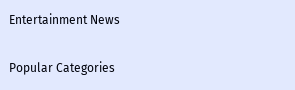Entertainment News

Popular Categories